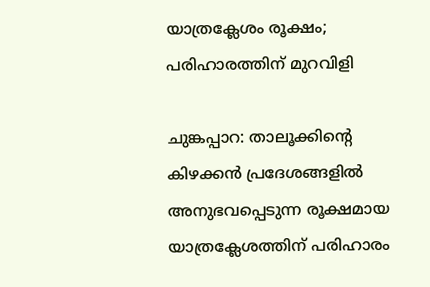യാത്രക്ലേശം രൂക്ഷം; പരിഹാരത്തിന് മുറവിളി

ചുങ്കപ്പാറ: താലൂക്കിന്‍റെ കിഴക്കൻ പ്രദേശങ്ങളിൽ അനുഭവപ്പെടുന്ന രൂക്ഷമായ യാത്രക്ലേശത്തിന് പരിഹാരം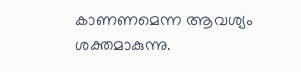കാണണമെന്ന ആവശ്യം ശക്തമാകുന്നു.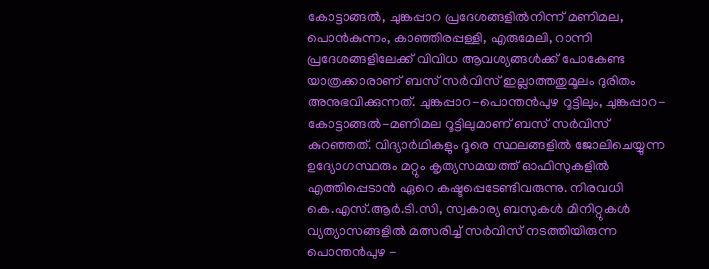കോട്ടാങ്ങൽ, ചുങ്കപ്പാറ പ്രദേശങ്ങളിൽനിന്ന് മണിമല, പൊൻകുന്നം, കാഞ്ഞിരപ്പള്ളി, എരുമേലി, റാന്നി പ്രദേശങ്ങളിലേക്ക് വിവിധ ആവശ്യങ്ങൾക്ക് പോകേണ്ട യാത്രക്കാരാണ് ബസ് സർവിസ് ഇല്ലാത്തതുമൂലം ദുരിതം അനുഭവിക്കുന്നത്. ചുങ്കപ്പാറ-പൊന്തൻപുഴ റൂട്ടിലും, ചുങ്കപ്പാറ-കോട്ടാങ്ങൽ-മണിമല റൂട്ടിലുമാണ് ബസ് സർവിസ് കുറഞ്ഞത്. വിദ്യാർഥികളും ദൂരെ സ്ഥലങ്ങളിൽ ജോലിചെയ്യുന്ന ഉദ്യോഗസ്ഥരും മറ്റും കൃത്യസമയത്ത് ഓഫിസുകളിൽ എത്തിപ്പെടാൻ ഏറെ കഷ്ടപ്പെടേണ്ടിവരുന്നു. നിരവധി കെ.എസ്.ആർ.ടി.സി, സ്വകാര്യ ബസുകൾ മിനിറ്റുകൾ വ്യത്യാസങ്ങളിൽ മത്സരിച്ച് സർവിസ് നടത്തിയിരുന്ന പൊന്തൻപുഴ -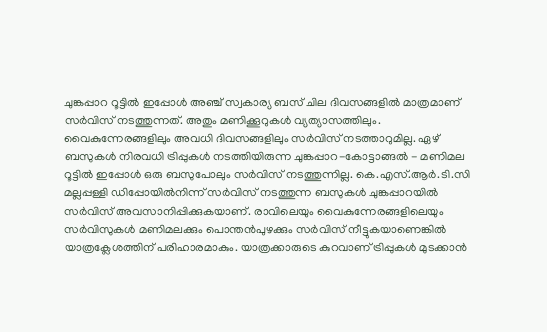ചുങ്കപ്പാറ റൂട്ടിൽ ഇപ്പോൾ അഞ്ച് സ്വകാര്യ ബസ് ചില ദിവസങ്ങളിൽ മാത്രമാണ് സർവിസ് നടത്തുന്നത്. അതും മണിക്കൂറുകൾ വ്യത്യാസത്തിലും. വൈകുന്നേരങ്ങളിലും അവധി ദിവസങ്ങളിലും സർവിസ് നടത്താറുമില്ല. ഏഴ് ബസുകൾ നിരവധി ട്രിപ്പുകൾ നടത്തിയിരുന്ന ചുങ്കപ്പാറ-കോട്ടാങ്ങൽ - മണിമല റൂട്ടിൽ ഇപ്പോൾ ഒരു ബസുപോലും സർവിസ് നടത്തുന്നില്ല. കെ.എസ്.ആർ.ടി.സി മല്ലപ്പള്ളി ഡിപ്പോയിൽനിന്ന് സർവിസ് നടത്തുന്ന ബസുകൾ ചുങ്കപ്പാറയിൽ സർവിസ് അവസാനിപ്പിക്കുകയാണ്. രാവിലെയും വൈകുന്നേരങ്ങളിലെയും സർവിസുകൾ മണിമലക്കും പൊന്തൻപുഴക്കും സർവിസ് നീട്ടുകയാണെങ്കിൽ യാത്രക്ലേശത്തിന് പരിഹാരമാകും. യാത്രക്കാരുടെ കുറവാണ് ട്രിപ്പുകൾ മുടക്കാൻ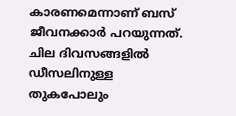കാരണമെന്നാണ് ബസ് ജീവനക്കാർ പറയുന്നത്. ചില ദിവസങ്ങളിൽ ഡീസലിനുള്ള തുകപോലും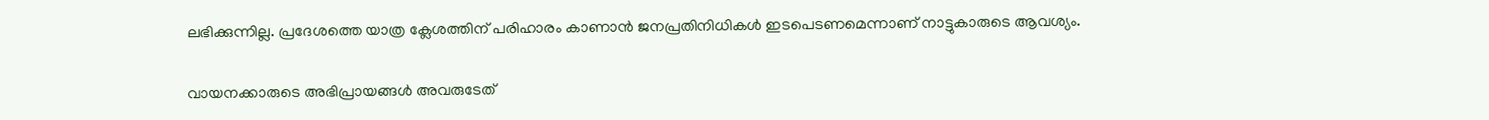ലഭിക്കുന്നില്ല. പ്രദേശത്തെ യാത്ര ക്ലേശത്തിന് പരിഹാരം കാണാൻ ജനപ്രതിനിധികൾ ഇടപെടണമെന്നാണ് നാട്ടുകാരുടെ ആവശ്യം.

വായനക്കാരുടെ അഭിപ്രായങ്ങള്‍ അവരുടേത്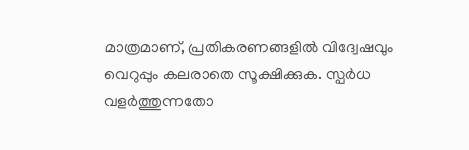മാത്രമാണ്, പ്രതികരണങ്ങളിൽ വിദ്വേഷവും വെറുപ്പും കലരാതെ സൂക്ഷിക്കുക. സ്പർധ വളർത്തുന്നതോ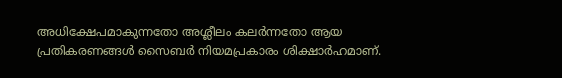അധിക്ഷേപമാകുന്നതോ അശ്ലീലം കലർന്നതോ ആയ പ്രതികരണങ്ങൾ സൈബർ നിയമപ്രകാരം ശിക്ഷാർഹമാണ്.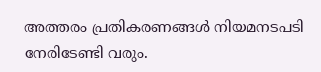അത്തരം പ്രതികരണങ്ങൾ നിയമനടപടി നേരിടേണ്ടി വരും.